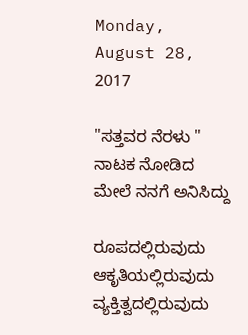Monday, August 28, 2017

"ಸತ್ತವರ ನೆರಳು " ನಾಟಕ ನೋಡಿದ ಮೇಲೆ ನನಗೆ ಅನಿಸಿದ್ದು

ರೂಪದಲ್ಲಿರುವುದು ಆಕೃತಿಯಲ್ಲಿರುವುದು ವ್ಯಕ್ತಿತ್ವದಲ್ಲಿರುವುದು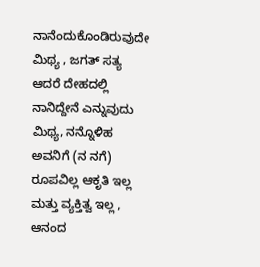ನಾನೆಂದುಕೊಂಡಿರುವುದೇ ಮಿಥ್ಯ , ಜಗತ್ ಸತ್ಯ ಆದರೆ ದೇಹದಲ್ಲಿ ನಾನಿದ್ದೇನೆ ಎನ್ನುವುದು ಮಿಥ್ಯ, ನನ್ನೊಳಿಹ ಅವನಿಗೆ (ನ ನಗೆ) ರೂಪವಿಲ್ಲ ಆಕೃತಿ ಇಲ್ಲ ಮತ್ತು ವ್ಯಕ್ತಿತ್ವ ಇಲ್ಲ , ಆನಂದ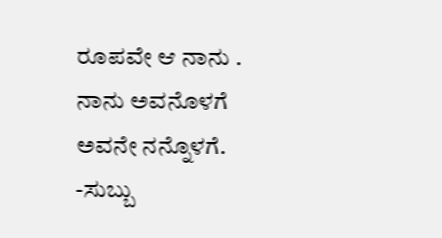ರೂಪವೇ ಆ ನಾನು . ನಾನು ಅವನೊಳಗೆ ಅವನೇ ನನ್ನೊಳಗೆ.
-ಸುಬ್ಬು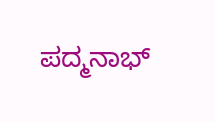ಪದ್ಮನಾಭ್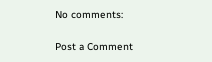No comments:

Post a Comment